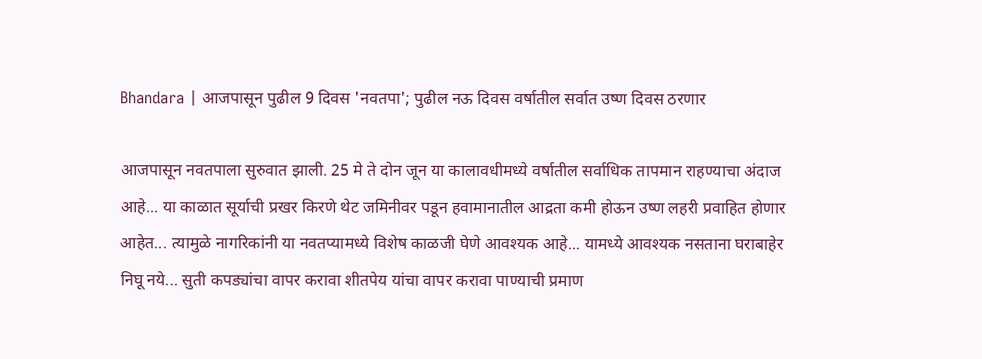Bhandara | आजपासून पुढील 9 दिवस 'नवतपा'; पुढील नऊ दिवस वर्षातील सर्वात उष्ण दिवस ठरणार

आजपासून नवतपाला सुरुवात झाली. 25 मे ते दोन जून या कालावधीमध्ये वर्षातील सर्वाधिक तापमान राहण्याचा अंदाज आहे... या काळात सूर्याची प्रखर किरणे थेट जमिनीवर पडून हवामानातील आद्रता कमी होऊन उष्ण लहरी प्रवाहित होणार आहेत... त्यामुळे नागरिकांनी या नवतप्यामध्ये विशेष काळजी घेणे आवश्यक आहे... यामध्ये आवश्यक नसताना घराबाहेर निघू नये... सुती कपड्यांचा वापर करावा शीतपेय यांचा वापर करावा पाण्याची प्रमाण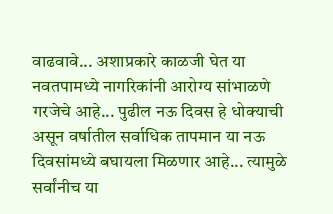वाढवावे... अशाप्रकारे काळजी घेत या नवतपामध्ये नागरिकांनी आरोग्य सांभाळणे गरजेचे आहे... पुढील नऊ दिवस हे धोक्याची असून वर्षातील सर्वाधिक तापमान या नऊ दिवसांमध्ये बघायला मिळणार आहे... त्यामुळे सर्वांनीच या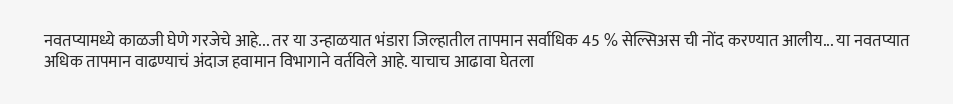नवतप्यामध्ये काळजी घेणे गरजेचे आहे... तर या उन्हाळयात भंडारा जिल्हातील तापमान सर्वाधिक 45 % सेल्सिअस ची नोंद करण्यात आलीय... या नवतप्यात अधिक तापमान वाढण्याचं अंदाज हवामान विभागाने वर्तविले आहे. याचाच आढावा घेतला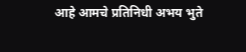आहे आमचे प्रतिनिधी अभय भुते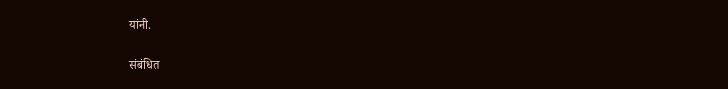यांनी.

संबंधित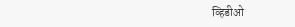व्हिडीओ